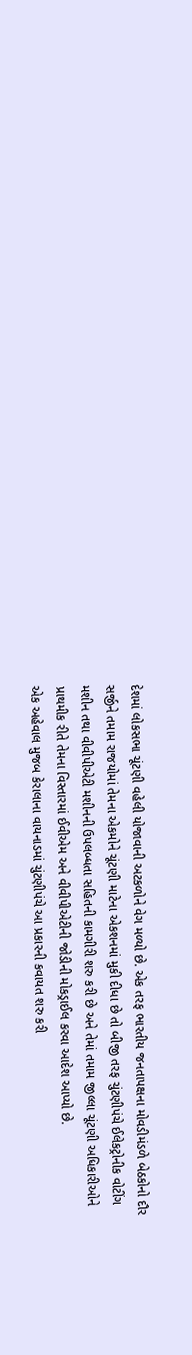દેશમાં લોકસભા ચૂંટણી વહેલી યોજાવાની અટકળોને વેગ મળ્યો છે. એક તરફ ભારતીય જનતાપક્ષના મોવડીમંડળે બેઠકોનો દૌર સર્જીને તમામ રાજયોમાં તેમના એકમોને ચૂંટણી માટેના એકશનમાં મુકી દીધા છે તો બીજી તરફ ચુંટણીપંચે ઈલેકટ્રોનીક વોટીંગ મશીન તથા વીવીપીએટી મશીનની ઉપલબ્ધતા સહિતની કામગીરી શરુ કરી છે અને તેમાં તમામ જીલ્લા ચૂંટણી અધિકારીઓને પ્રાથમીક રીતે તેમના વિસ્તારમાં ઈવીએમ અને વીવીપીએટીની જોડીની મોકડ્રાઈલ કરવા આદેશ આપ્યો છે.
એક અહેવાલ મુજબ કેરાલાના વાયનાડમાં ચુંટણીપંચે આ પ્રકારની કવાયત શરુ કરી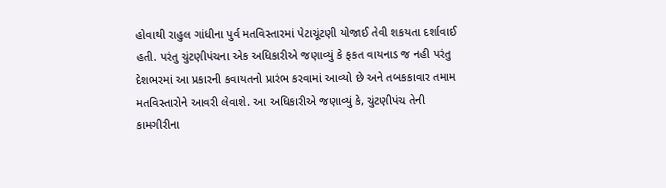હોવાથી રાહુલ ગાંધીના પુર્વ મતવિસ્તારમાં પેટાચૂંટણી યોજાઈ તેવી શકયતા દર્શાવાઈ હતી. પરંતુ ચુંટણીપંચના એક અધિકારીએ જણાવ્યું કે ફકત વાયનાડ જ નહી પરંતુ દેશભરમાં આ પ્રકારની કવાયતનો પ્રારંભ કરવામાં આવ્યો છે અને તબકકાવાર તમામ મતવિસ્તારોને આવરી લેવાશે. આ અધિકારીએ જણાવ્યું કે, ચુંટણીપંચ તેની કામગીરીના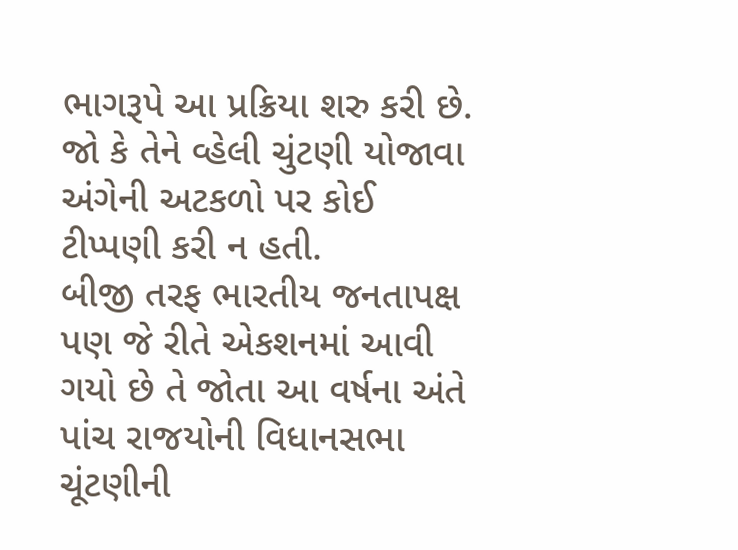ભાગરૂપે આ પ્રક્રિયા શરુ કરી છે. જો કે તેને વ્હેલી ચુંટણી યોજાવા અંગેની અટકળો પર કોઈ ટીપ્પણી કરી ન હતી.
બીજી તરફ ભારતીય જનતાપક્ષ પણ જે રીતે એકશનમાં આવી ગયો છે તે જોતા આ વર્ષના અંતે પાંચ રાજયોની વિધાનસભા ચૂંટણીની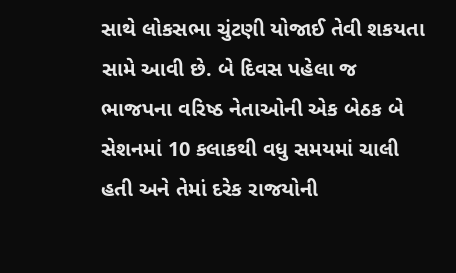સાથે લોકસભા ચુંટણી યોજાઈ તેવી શકયતા સામે આવી છે. બે દિવસ પહેલા જ ભાજપના વરિષ્ઠ નેતાઓની એક બેઠક બે સેશનમાં 10 કલાકથી વધુ સમયમાં ચાલી હતી અને તેમાં દરેક રાજયોની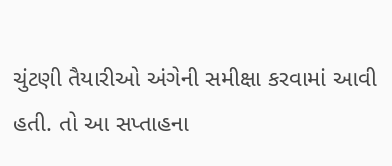ચુંટણી તૈયારીઓ અંગેની સમીક્ષા કરવામાં આવી હતી. તો આ સપ્તાહના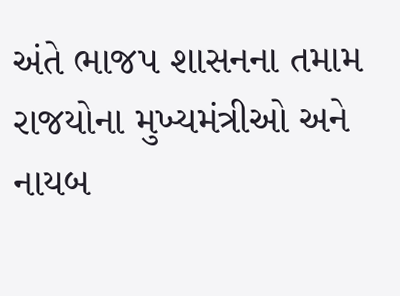અંતે ભાજપ શાસનના તમામ રાજયોના મુખ્યમંત્રીઓ અને નાયબ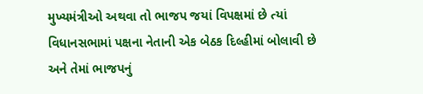મુખ્યમંત્રીઓ અથવા તો ભાજપ જયાં વિપક્ષમાં છે ત્યાં વિધાનસભામાં પક્ષના નેતાની એક બેઠક દિલ્હીમાં બોલાવી છે અને તેમાં ભાજપનું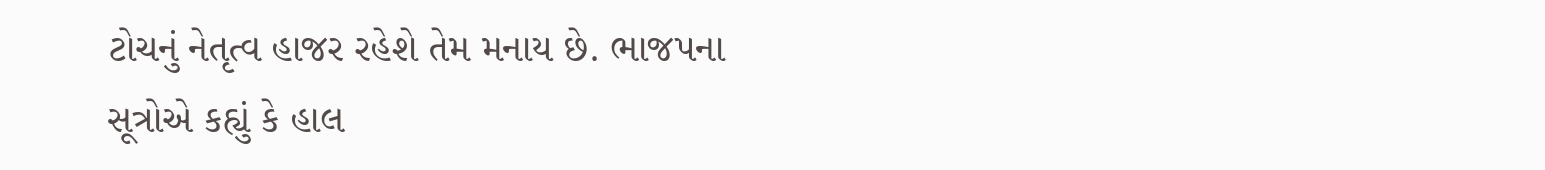ટોચનું નેતૃત્વ હાજર રહેશે તેમ મનાય છે. ભાજપના સૂત્રોએ કહ્યું કે હાલ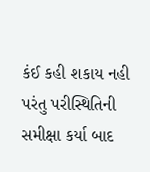કંઈ કહી શકાય નહી પરંતુ પરીસ્થિતિની સમીક્ષા કર્યા બાદ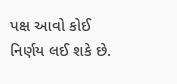પક્ષ આવો કોઈ નિર્ણય લઈ શકે છે.